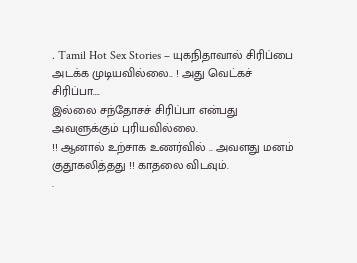. Tamil Hot Sex Stories – யுகநிதாவால் சிரிப்பை அடக்க முடியவில்லை.. ! அது வெட்கச் சிரிப்பா….
இல்லை சந்தோசச் சிரிப்பா என்பது அவளுக்கும் புரியவில்லை.
!! ஆனால் உற்சாக உணர்வில் .. அவளது மனம் குதூகலித்தது !! காதலை விடவும்.
.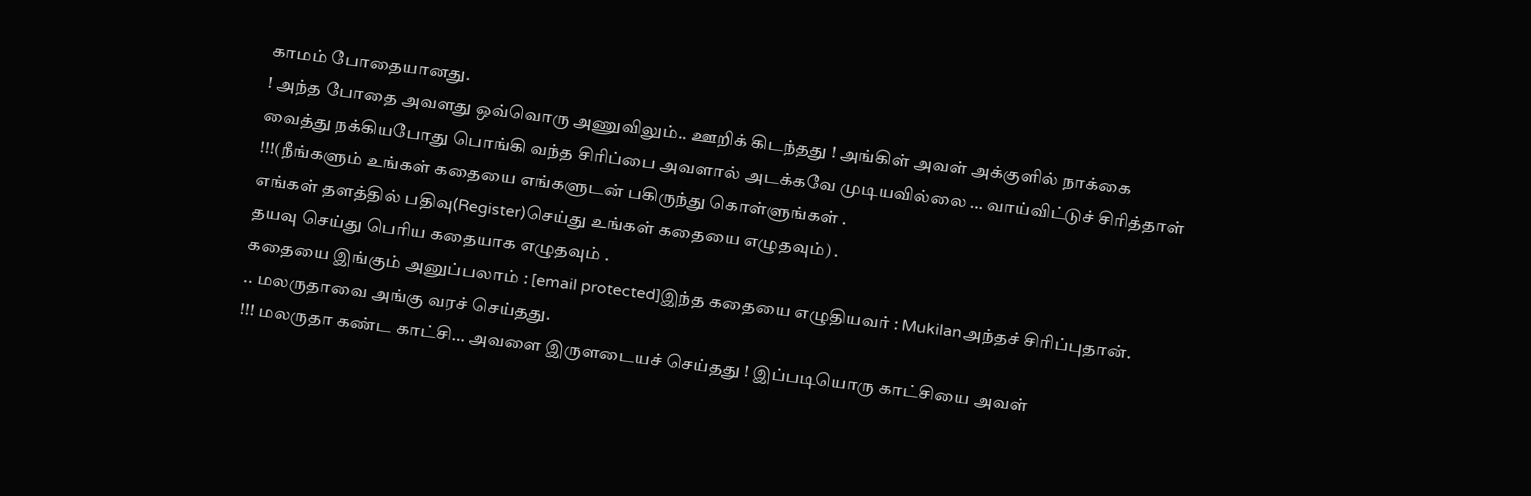காமம் போதையானது.
! அந்த போதை அவளது ஒவ்வொரு அணுவிலும்.. ஊறிக் கிடந்தது ! அங்கிள் அவள் அக்குளில் நாக்கை வைத்து நக்கியபோது பொங்கி வந்த சிரிப்பை அவளால் அடக்கவே முடியவில்லை … வாய்விட்டுச் சிரித்தாள் !!!(நீங்களும் உங்கள் கதையை எங்களுடன் பகிருந்து கொள்ளுங்கள் .
எங்கள் தளத்தில் பதிவு(Register)செய்து உங்கள் கதையை எழுதவும்) .
தயவு செய்து பெரிய கதையாக எழுதவும் .
கதையை இங்கும் அனுப்பலாம் : [email protected]இந்த கதையை எழுதியவர் : Mukilanஅந்தச் சிரிப்புதான்.
.. மலருதாவை அங்கு வரச் செய்தது.
!!! மலருதா கண்ட காட்சி… அவளை இருளடையச் செய்தது ! இப்படியொரு காட்சியை அவள்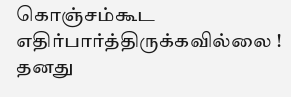கொஞ்சம்கூட எதிர்பார்த்திருக்கவில்லை ! தனது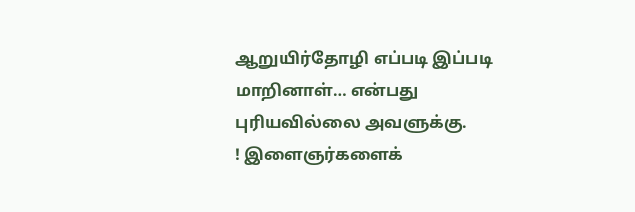ஆறுயிர்தோழி எப்படி இப்படி மாறினாள்… என்பது புரியவில்லை அவளுக்கு.
! இளைஞர்களைக்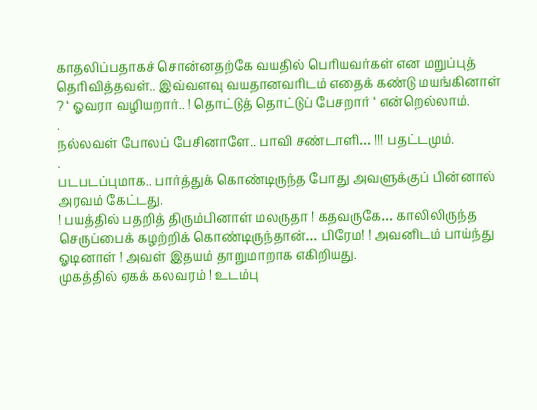காதலிப்பதாகச் சொன்னதற்கே வயதில் பெரியவர்கள் என மறுப்புத் தெரிவித்தவள்.. இவ்வளவு வயதானவரிடம் எதைக் கண்டு மயங்கினாள் ? ‘ ஓவரா வழியறார்.. ! தொட்டுத் தொட்டுப் பேசறார் ‘ என்றெல்லாம்.
.
நல்லவள் போலப் பேசினாளே.. பாவி சண்டாளி… !!! பதட்டமும்.
.
படபடப்புமாக.. பார்த்துக் கொண்டிருந்த போது அவளுக்குப் பின்னால் அரவம் கேட்டது.
! பயத்தில் பதறித் திரும்பினாள் மலருதா ! கதவருகே… காலிலிருந்த செருப்பைக் கழற்றிக் கொண்டிருந்தான்… பிரேம! ! அவனிடம் பாய்ந்து ஓடினாள் ! அவள் இதயம் தாறுமாறாக எகிறியது.
முகத்தில் ஏகக் கலவரம் ! உடம்பு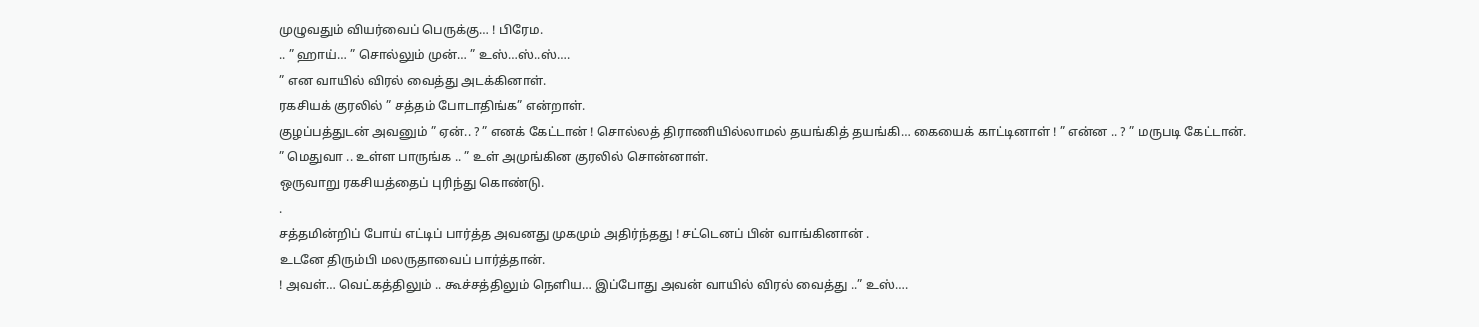முழுவதும் வியர்வைப் பெருக்கு… ! பிரேம.
.. ” ஹாய்… ” சொல்லும் முன்… ” உஸ்…ஸ்..ஸ்….
” என வாயில் விரல் வைத்து அடக்கினாள்.
ரகசியக் குரலில் ” சத்தம் போடாதிங்க” என்றாள்.
குழப்பத்துடன் அவனும் ” ஏன்.. ? ” எனக் கேட்டான் ! சொல்லத் திராணியில்லாமல் தயங்கித் தயங்கி… கையைக் காட்டினாள் ! ” என்ன .. ? ” மருபடி கேட்டான்.
” மெதுவா .. உள்ள பாருங்க .. ” உள் அமுங்கின குரலில் சொன்னாள்.
ஒருவாறு ரகசியத்தைப் புரிந்து கொண்டு.
.
சத்தமின்றிப் போய் எட்டிப் பார்த்த அவனது முகமும் அதிர்ந்தது ! சட்டெனப் பின் வாங்கினான் .
உடனே திரும்பி மலருதாவைப் பார்த்தான்.
! அவள்… வெட்கத்திலும் .. கூச்சத்திலும் நெளிய… இப்போது அவன் வாயில் விரல் வைத்து ..” உஸ்….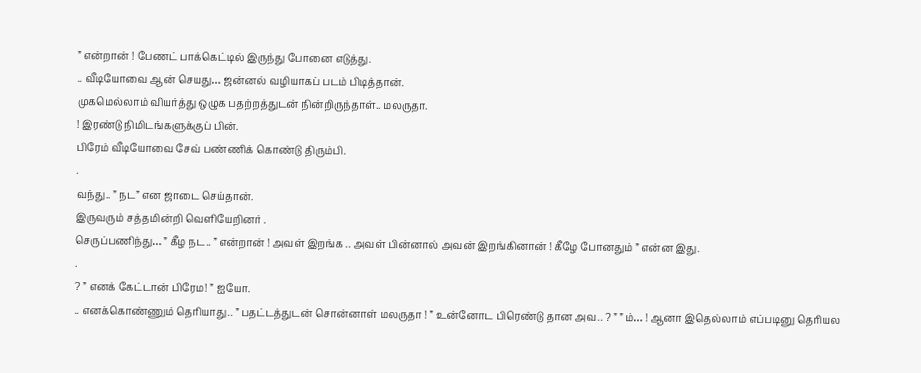” என்றான் ! பேணட் பாக்கெட்டில் இருந்து போனை எடுத்து.
.. வீடியோவை ஆன் செயது… ஜன்னல் வழியாகப் படம் பிடித்தான்.
முகமெல்லாம் வியர்த்து ஒழுக பதற்றத்துடன் நின்றிருந்தாள்.. மலருதா.
! இரண்டு நிமிடங்களுக்குப் பின்.
பிரேம் வீடியோவை சேவ் பண்ணிக் கொண்டு திரும்பி.
.
வந்து.. ” நட” என ஜாடை செய்தான்.
இருவரும் சத்தமின்றி வெளியேறினர் .
செருப்பணிந்து… ” கீழ நட.. ” என்றான் ! அவள் இறங்க .. அவள் பின்னால் அவன் இறங்கினான் ! கீழே போனதும் ” என்ன இது.
.
? ” எனக் கேட்டான் பிரேம! ” ஐயோ.
.. எனக்கொண்ணும் தெரியாது.. ” பதட்டத்துடன் சொன்னாள் மலருதா ! ” உன்னோட பிரெண்டு தான அவ.. ? ” ” ம்… ! ஆனா இதெல்லாம் எப்படினு தெரியல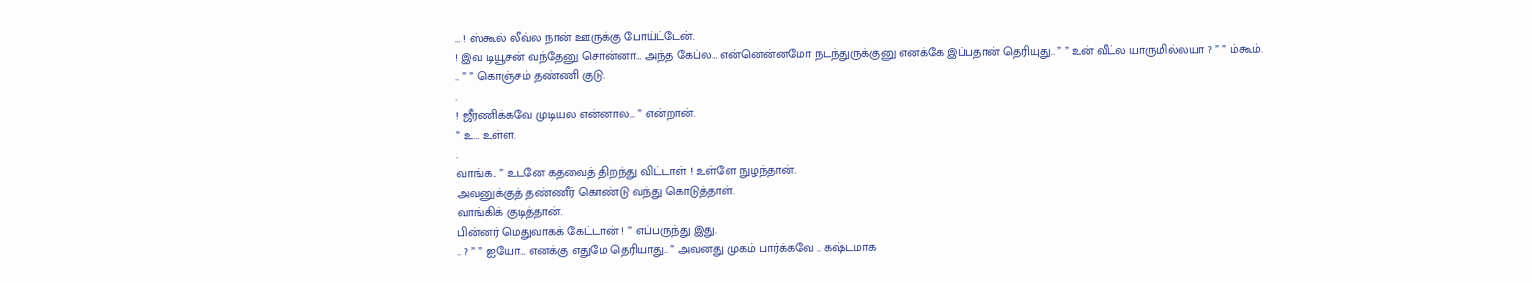… ! ஸ்கூல் லீவ்ல நான் ஊருக்கு போய்ட்டேன்.
! இவ டியூசன் வந்தேனு சொன்னா… அந்த கேப்ல… என்னென்னமோ நடந்துருக்குனு எனக்கே இப்பதான் தெரியுது.. ” ” உன் வீட்ல யாருமில்லயா ? ” ” ம்கூம்.
.. ” ” கொஞ்சம் தண்ணி குடு.
.
! ஜீரணிக்கவே முடியல என்னால… ” என்றான்.
” உ… உள்ள.
.
வாங்க.. ” உடனே கதவைத் திறந்து விட்டாள் ! உள்ளே நுழந்தான்.
அவனுக்குத் தண்ணீர் கொண்டு வந்து கொடுத்தாள்.
வாங்கிக் குடித்தான்.
பின்னர் மெதுவாகக் கேட்டான் ! ” எப்பருந்து இது.
.. ? ” ” ஐயோ… எனக்கு எதுமே தெரியாது.. ” அவனது முகம் பார்க்கவே .. கஷ்டமாக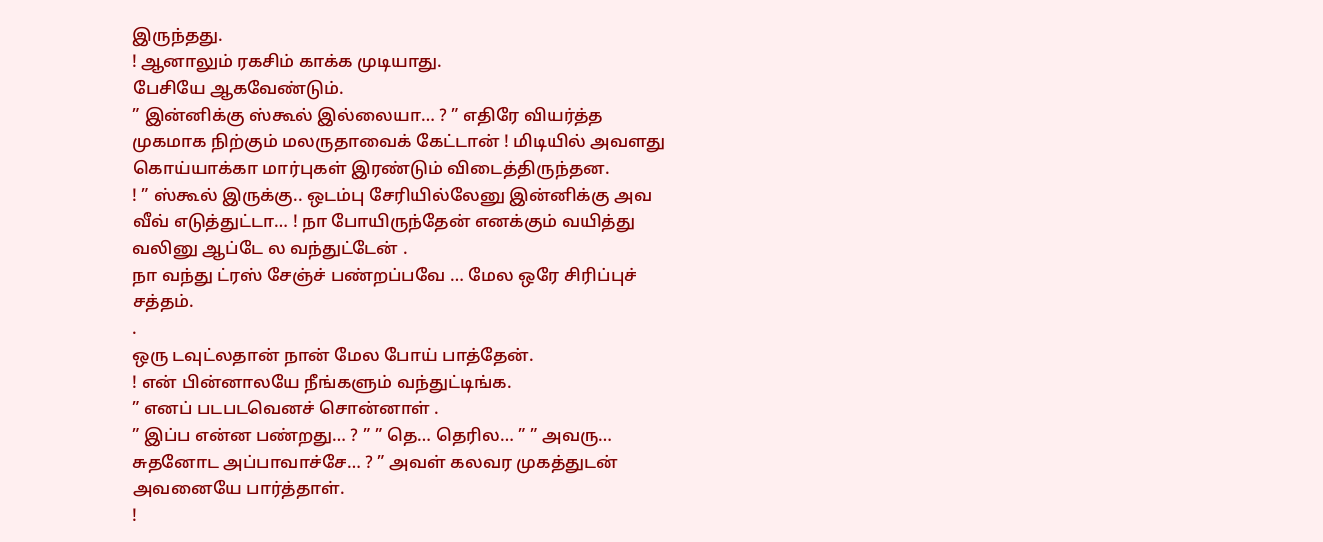இருந்தது.
! ஆனாலும் ரகசிம் காக்க முடியாது.
பேசியே ஆகவேண்டும்.
” இன்னிக்கு ஸ்கூல் இல்லையா… ? ” எதிரே வியர்த்த முகமாக நிற்கும் மலருதாவைக் கேட்டான் ! மிடியில் அவளது கொய்யாக்கா மார்புகள் இரண்டும் விடைத்திருந்தன.
! ” ஸ்கூல் இருக்கு.. ஒடம்பு சேரியில்லேனு இன்னிக்கு அவ வீவ் எடுத்துட்டா… ! நா போயிருந்தேன் எனக்கும் வயித்து வலினு ஆப்டே ல வந்துட்டேன் .
நா வந்து ட்ரஸ் சேஞ்ச் பண்றப்பவே … மேல ஒரே சிரிப்புச் சத்தம்.
.
ஒரு டவுட்லதான் நான் மேல போய் பாத்தேன்.
! என் பின்னாலயே நீங்களும் வந்துட்டிங்க.
” எனப் படபடவெனச் சொன்னாள் .
” இப்ப என்ன பண்றது… ? ” ” தெ… தெரில… ” ” அவரு… சுதனோட அப்பாவாச்சே… ? ” அவள் கலவர முகத்துடன் அவனையே பார்த்தாள்.
!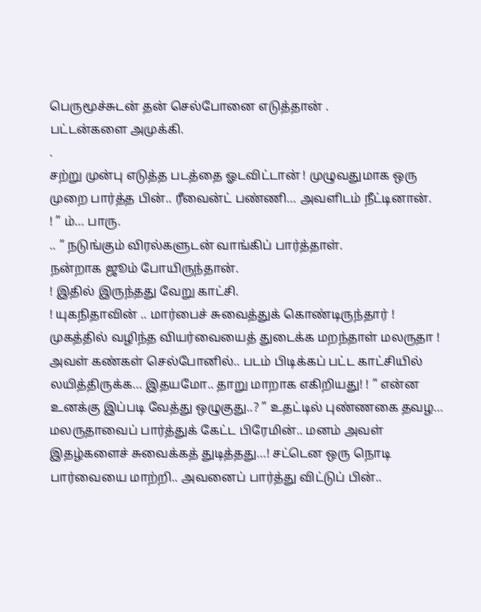பெருமூச்சுடன் தன் செல்போனை எடுத்தான் .
பட்டன்களை அமுக்கி.
.
சற்று முன்பு எடுத்த படத்தை ஓடவிட்டான் ! முழுவதுமாக ஒரு முறை பார்த்த பின்.. ரீவைன்ட் பண்ணி… அவளிடம் நீட்டினான்.
! ” ம்… பாரு.
.. ” நடுங்கும் விரல்களுடன் வாங்கிப் பார்த்தாள்.
நன்றாக ஜூம் போயிருந்தான்.
! இதில் இருந்தது வேறு காட்சி.
! யுகநிதாவின் .. மார்பைச் சுவைத்துக் கொண்டிருந்தார் ! முகத்தில் வழிந்த வியர்வையைத் துடைக்க மறந்தாள் மலருதா ! அவள் கண்கள் செல்போனில்.. படம் பிடிக்கப் பட்ட காட்சியில் லயித்திருக்க… இதயமோ.. தாறு மாறாக எகிறியது! ! ” என்ன உனக்கு இப்படி வேத்து ஒழுகுது..? ” உதட்டில் புண்ணகை தவழ… மலருதாவைப் பார்த்துக் கேட்ட பிரேமின்.. மனம் அவள் இதழ்களைச் சுவைக்கத் துடித்தது…! சட்டென ஒரு நொடி பார்வையை மாற்றி.. அவனைப் பார்த்து விட்டுப் பின்..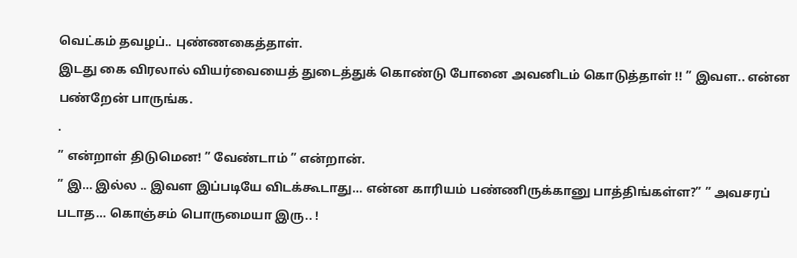வெட்கம் தவழப்.. புண்ணகைத்தாள்.
இடது கை விரலால் வியர்வையைத் துடைத்துக் கொண்டு போனை அவனிடம் கொடுத்தாள் !! ” இவள.. என்ன பண்றேன் பாருங்க.
.
” என்றாள் திடுமென! ” வேண்டாம் ” என்றான்.
” இ… இல்ல .. இவள இப்படியே விடக்கூடாது… என்ன காரியம் பண்ணிருக்கானு பாத்திங்கள்ள?” ” அவசரப் படாத… கொஞ்சம் பொருமையா இரு.. !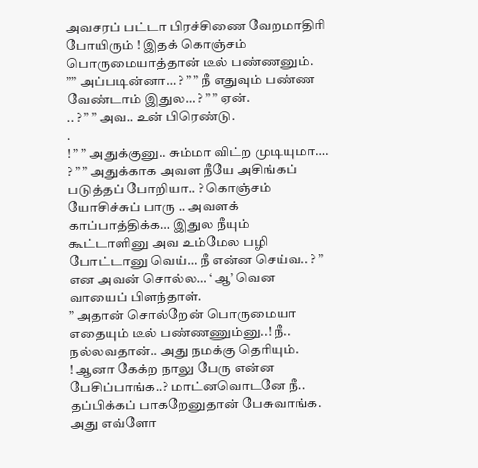அவசரப் பட்டா பிரச்சிணை வேறமாதிரி போயிரும் ! இதக் கொஞ்சம் பொருமையாத்தான் டீல் பண்ணனும்.
”” அப்படின்னா… ? ” ” நீ எதுவும் பண்ண வேண்டாம் இதுல… ? ” ” ஏன்.
.. ? ” ” அவ.. உன் பிரெண்டு.
.
! ” ” அதுக்குனு.. சும்மா விட்ற முடியுமா….
? ” ” அதுக்காக அவள நீயே அசிங்கப் படுத்தப் போறியா.. ? கொஞ்சம் யோசிச்சுப் பாரு .. அவளக் காப்பாத்திக்க… இதுல நீயும் கூட்டாளினு அவ உம்மேல பழி போட்டானு வெய்… நீ என்ன செய்வ.. ? ” என அவன் சொல்ல… ‘ ஆ’ வென வாயைப் பிளந்தாள்.
” அதான் சொல்றேன் பொருமையா எதையும் டீல் பண்ணணும்னு..! நீ.. நல்லவதான்.. அது நமக்கு தெரியும்.
! ஆனா கேக்ற நாலு பேரு என்ன பேசிப்பாங்க..? மாட்னவொடனே நீ.. தப்பிக்கப் பாகறேனுதான் பேசுவாங்க.
அது எவ்ளோ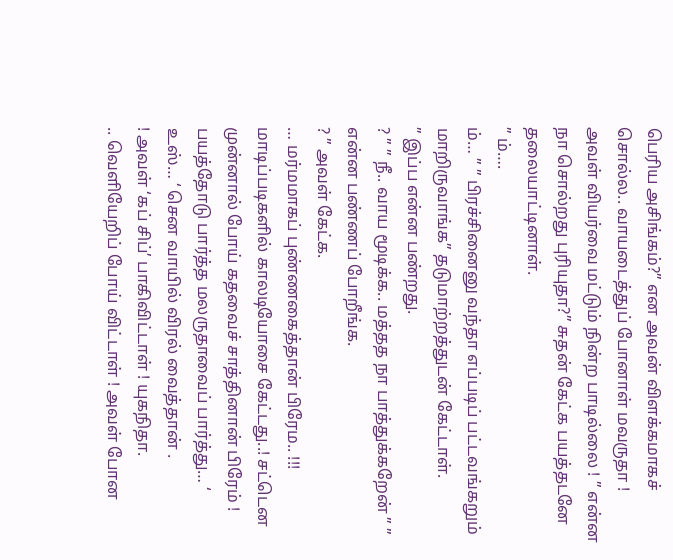பெரிய அசிங்கம்?” என அவன் விளக்கமாகச் சொல்ல.. வாயடைத்துப் போனாள் மவருதா ! அவள் வியர்வை மட்டும் நின்ற பாடில்லை ! ” என்ன நா சொல்றது புரியுதா?” சுதன் கேட்க பயத்தடனே தலையாட்டினாள்.
” ம்….
ம்… ” ” பிரச்சினைனு வந்தா எப்படிப் பட்டவங்கறும் மாறிருவாங்க” தடுமாற்றத்துடன் கேட்டாள்.
” இப்ப என்ன பண்றது.
? ” ” நீ.. வாய மூடிக்க.. மத்தத நா பாத்துக்கறேன் ” ” என்ன பண்ணப் போறீங்க.
? ” அவள் கேட்க.
… மர்மமாகப் புண்ணகைத்தான் பிரேம.. !!! மாடிப்படிகளில் காலடியோசை கேட்டது..! சட்டென முன்னால் போய் கதவைச் சாத்தினான் பிரேம் ! பயத்தோடு பார்த்த மலருதாவைப் பார்த்து… ‘ உஸ்… ‘ சென வாயில் விரல் வைத்தான் .
! அவள் ‘கப் சிப்’ பாகிவிட்டாள் ! யுகநிதா.
.. வெளியேறிப் போய் விட்டாள் ! அவள் போன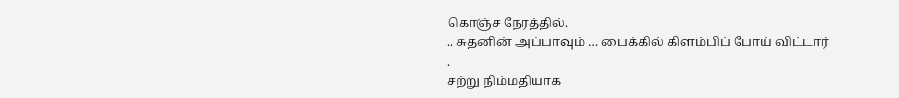கொஞ்ச நேரத்தில்.
.. சுதனின் அப்பாவும் … பைக்கில் கிளம்பிப் போய் விட்டார் .
சற்று நிம்மதியாக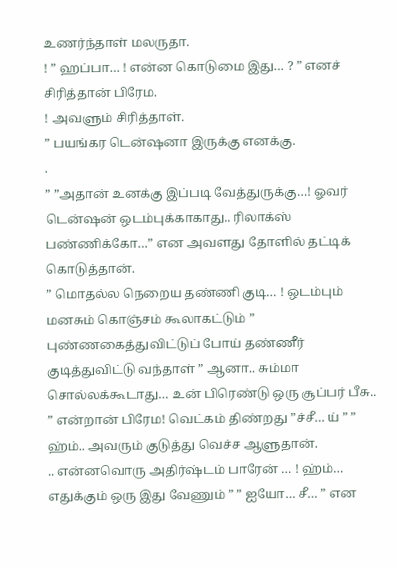உணர்ந்தாள் மலருதா.
! ” ஹப்பா… ! என்ன கொடுமை இது… ? ” எனச் சிரித்தான் பிரேம.
! அவளும் சிரித்தாள்.
” பயங்கர டென்ஷனா இருக்கு எனக்கு.
.
” ”அதான் உனக்கு இப்படி வேத்துருக்கு…! ஓவர் டென்ஷன் ஒடம்புக்காகாது.. ரிலாக்ஸ் பண்ணிக்கோ…” என அவளது தோளில் தட்டிக் கொடுத்தான்.
” மொதல்ல நெறைய தண்ணி குடி… ! ஒடம்பும் மனசும் கொஞ்சம் கூலாகட்டும் ” புண்ணகைத்துவிட்டுப் போய் தண்ணீர் குடித்துவிட்டு வந்தாள் ” ஆனா.. சும்மா சொல்லக்கூடாது… உன் பிரெண்டு ஒரு சூப்பர் பீசு.. ” என்றான் பிரேம! வெட்கம் திண்றது ”ச்சீ… ய் ” ” ஹ்ம்.. அவரும் குடுத்து வெச்ச ஆளுதான்.
.. என்னவொரு அதிர்ஷ்டம் பாரேன் … ! ஹ்ம்… எதுக்கும் ஒரு இது வேணும் ” ” ஐயோ… சீ… ” என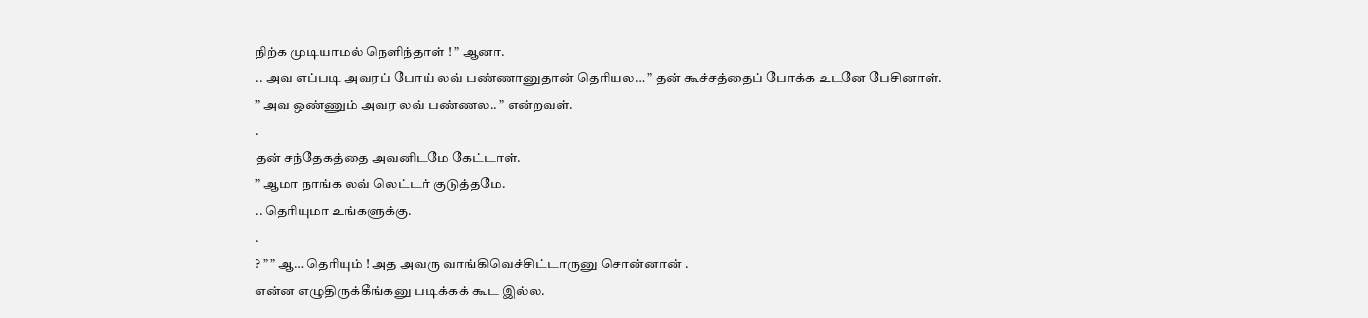நிற்க முடியாமல் நெளிந்தாள் ! ” ஆனா.
.. அவ எப்படி அவரப் போய் லவ் பண்ணானுதான் தெரியல… ” தன் கூச்சத்தைப் போக்க உடனே பேசினாள்.
” அவ ஒண்ணும் அவர லவ் பண்ணல.. ” என்றவள்.
.
தன் சந்தேகத்தை அவனிடமே கேட்டாள்.
” ஆமா நாங்க லவ் லெட்டர் குடுத்தமே.
.. தெரியுமா உங்களுக்கு.
.
? ” ” ஆ… தெரியும் ! அத அவரு வாங்கிவெச்சிட்டாருனு சொன்னான் .
என்ன எழுதிருக்கீங்கனு படிக்கக் கூட இல்ல.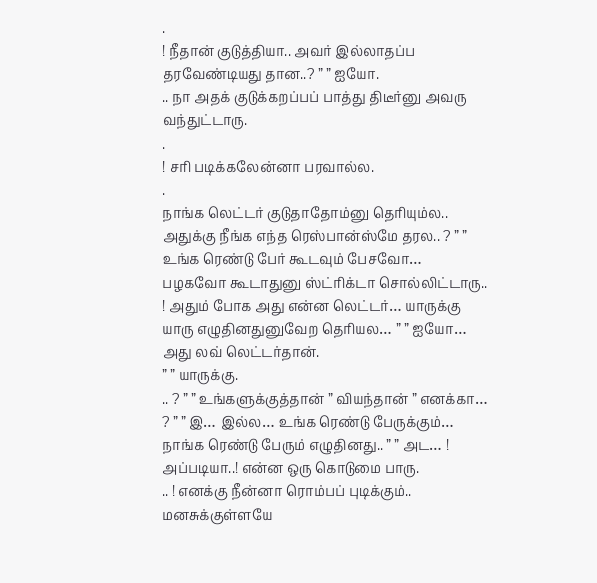.
! நீதான் குடுத்தியா.. அவர் இல்லாதப்ப தரவேண்டியது தான..? ” ” ஐயோ.
.. நா அதக் குடுக்கறப்பப் பாத்து திடீர்னு அவரு வந்துட்டாரு.
.
! சரி படிக்கலேன்னா பரவால்ல.
.
நாங்க லெட்டர் குடுதாதோம்னு தெரியும்ல.. அதுக்கு நீங்க எந்த ரெஸ்பான்ஸ்மே தரல.. ? ” ” உங்க ரெண்டு பேர் கூடவும் பேசவோ… பழகவோ கூடாதுனு ஸ்ட்ரிக்டா சொல்லிட்டாரு.. ! அதும் போக அது என்ன லெட்டர்… யாருக்கு யாரு எழுதினதுனுவேற தெரியல… ” ” ஐயோ… அது லவ் லெட்டர்தான்.
” ” யாருக்கு.
.. ? ” ” உங்களுக்குத்தான் ” வியந்தான் ” எனக்கா… ? ” ” இ… இல்ல… உங்க ரெண்டு பேருக்கும்… நாங்க ரெண்டு பேரும் எழுதினது.. ” ” அட… ! அப்படியா..! என்ன ஒரு கொடுமை பாரு.
.. ! எனக்கு நீன்னா ரொம்பப் புடிக்கும்.. மனசுக்குள்ளயே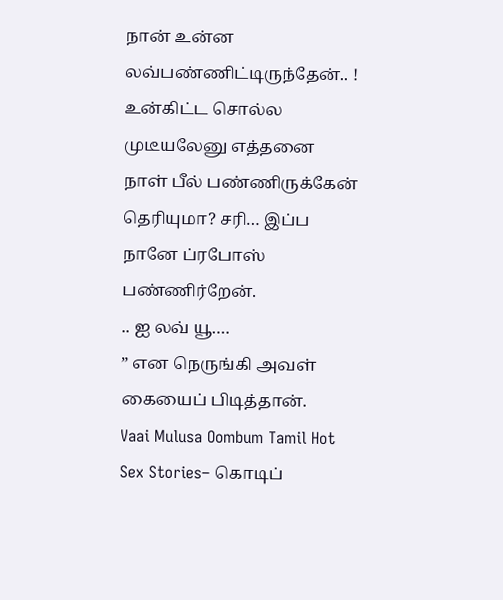நான் உன்ன லவ்பண்ணிட்டிருந்தேன்.. ! உன்கிட்ட சொல்ல முடீயலேனு எத்தனை நாள் பீல் பண்ணிருக்கேன் தெரியுமா? சரி… இப்ப நானே ப்ரபோஸ் பண்ணிர்றேன்.
.. ஐ லவ் யூ….
” என நெருங்கி அவள் கையைப் பிடித்தான்.
Vaai Mulusa Oombum Tamil Hot Sex Stories– கொடிப்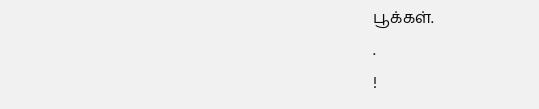பூக்கள்.
.
!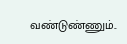வண்டுண்ணும்..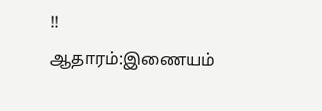!!
ஆதாரம்:இணையம்